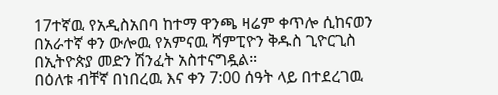17ተኛዉ የአዲስአበባ ከተማ ዋንጫ ዛሬም ቀጥሎ ሲከናወን በአራተኛ ቀን ውሎዉ የአምናዉ ሻምፒዮን ቅዱስ ጊዮርጊስ በኢትዮጵያ መድን ሽንፈት አስተናግዷል።
በዕለቱ ብቸኛ በነበረዉ እና ቀን 7:00 ሰዓት ላይ በተደረገዉ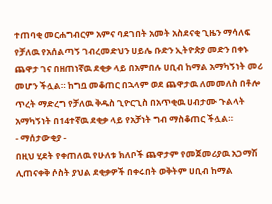ተጠባቂ መርሐግብርም አምና ባደገበት አመት አስደናቂ ጊዜን ማሳለፍ የቻለዉ የአሰልጣኝ ገብረመድህን ሀይሌ ቡድን ኢትዮጵያ መድን በቀኑ ጨዋታ ገና በዘጠነኛዉ ደቂቃ ላይ በአምበሉ ሀቢብ ከማል አማካኝነት መሪ መሆን ችሏል። ከግቧ መቆጠር በኋላም ወደ ጨዋታዉ ለመመለስ በቶሎ ጥረት ማድረግ የቻለዉ ቅዱስ ጊዮርጊስ በአጥቂዉ ሀብታሙ ጉልላት አማካኝነት በ14ተኛዉ ደቂቃ ላይ የአቻነት ግብ ማስቆጠር ችሏል።
- ማሰታውቂያ -
በዚህ ሂደት የቀጠለዉ የሁለቱ ክለቦች ጨዋታም የመጀመሪያዉ አጋማሽ ሊጠናቀቅ ሶስት ያህል ደቂቃዎች በቀሩበት ወቅትም ሀቢብ ከማል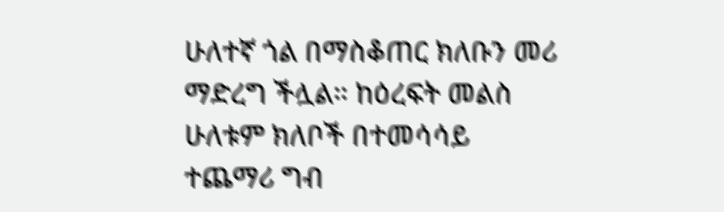ሁለተኛ ጎል በማስቆጠር ክለቡን መሪ ማድረግ ችሏል። ከዕረፍት መልስ ሁለቱም ክለቦች በተመሳሳይ ተጨማሪ ግብ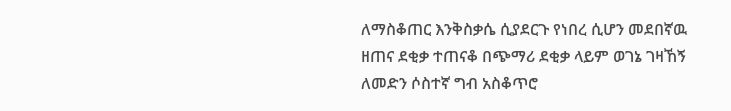ለማስቆጠር እንቅስቃሴ ሲያደርጉ የነበረ ሲሆን መደበኛዉ ዘጠና ደቂቃ ተጠናቆ በጭማሪ ደቂቃ ላይም ወገኔ ገዛኸኝ ለመድን ሶስተኛ ግብ አስቆጥሮ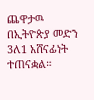ጨዋታዉ በኢትዮጵያ መድን 3ለ1 አሸናፊነት ተጠናቋል።